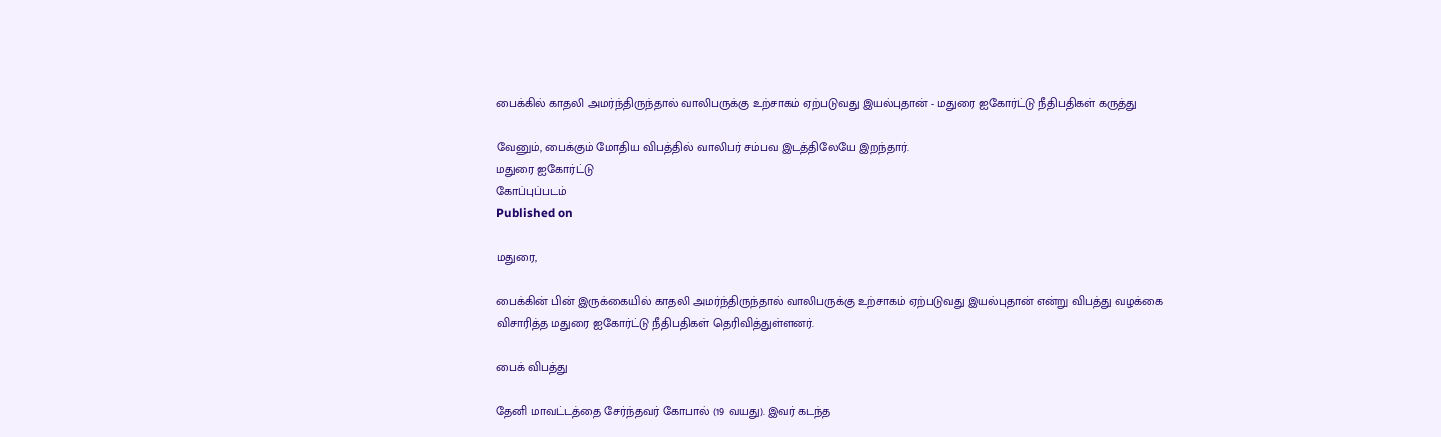பைக்கில் காதலி அமர்ந்திருந்தால் வாலிபருக்கு உற்சாகம் ஏற்படுவது இயல்புதான் - மதுரை ஐகோர்ட்டு நீதிபதிகள் கருத்து

வேனும், பைக்கும் மோதிய விபத்தில் வாலிபர் சம்பவ இடத்திலேயே இறந்தார்.
மதுரை ஐகோர்ட்டு
கோப்புப்படம்
Published on

மதுரை,

பைக்கின் பின் இருக்கையில் காதலி அமர்ந்திருந்தால் வாலிபருக்கு உற்சாகம் ஏற்படுவது இயல்புதான் என்று விபத்து வழக்கை விசாரித்த மதுரை ஐகோர்ட்டு நீதிபதிகள் தெரிவித்துள்ளனர்.

பைக் விபத்து

தேனி மாவட்டத்தை சேர்ந்தவர் கோபால் (19 வயது). இவர் கடந்த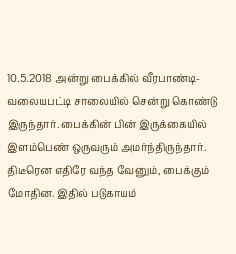10.5.2018 அன்று பைக்கில் வீரபாண்டி-வலையபட்டி சாலையில் சென்று கொண்டு இருந்தார். பைக்கின் பின் இருக்கையில் இளம்பெண் ஒருவரும் அமர்ந்திருந்தார். திடீரென எதிரே வந்த வேனும், பைக்கும் மோதின. இதில் படுகாயம்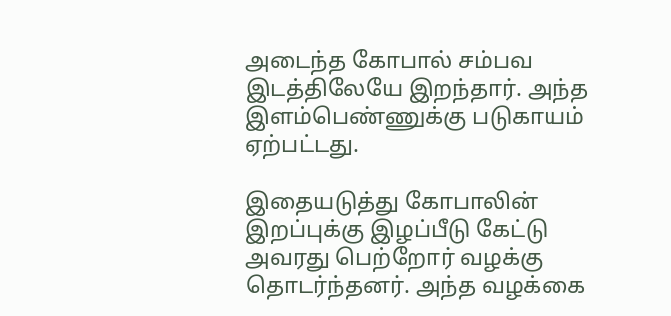அடைந்த கோபால் சம்பவ இடத்திலேயே இறந்தார். அந்த இளம்பெண்ணுக்கு படுகாயம் ஏற்பட்டது.

இதையடுத்து கோபாலின் இறப்புக்கு இழப்பீடு கேட்டு அவரது பெற்றோர் வழக்கு தொடர்ந்தனர். அந்த வழக்கை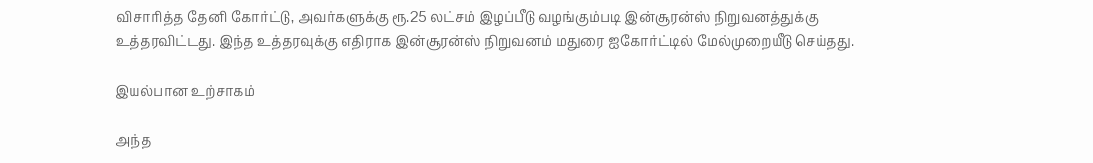விசாரித்த தேனி கோர்ட்டு, அவர்களுக்கு ரூ.25 லட்சம் இழப்பீடு வழங்கும்படி இன்சூரன்ஸ் நிறுவனத்துக்கு உத்தரவிட்டது. இந்த உத்தரவுக்கு எதிராக இன்சூரன்ஸ் நிறுவனம் மதுரை ஐகோர்ட்டில் மேல்முறையீடு செய்தது.

இயல்பான உற்சாகம்

அந்த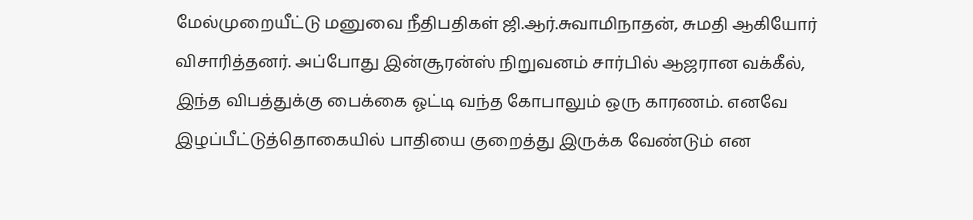மேல்முறையீட்டு மனுவை நீதிபதிகள் ஜி.ஆர்.சுவாமிநாதன், சுமதி ஆகியோர் விசாரித்தனர். அப்போது இன்சூரன்ஸ் நிறுவனம் சார்பில் ஆஜரான வக்கீல், இந்த விபத்துக்கு பைக்கை ஓட்டி வந்த கோபாலும் ஒரு காரணம். எனவே இழப்பீட்டுத்தொகையில் பாதியை குறைத்து இருக்க வேண்டும் என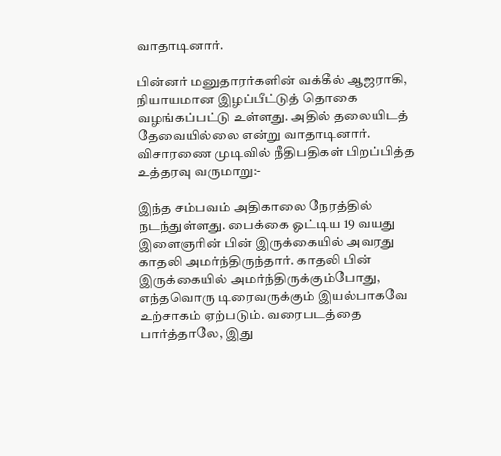வாதாடினார்.

பின்னர் மனுதாரர்களின் வக்கீல் ஆஜராகி, நியாயமான இழப்பீட்டுத் தொகை வழங்கப்பட்டு உள்ளது. அதில் தலையிடத் தேவையில்லை என்று வாதாடினார். விசாரணை முடிவில் நீதிபதிகள் பிறப்பித்த உத்தரவு வருமாறு:-

இந்த சம்பவம் அதிகாலை நேரத்தில் நடந்துள்ளது. பைக்கை ஓட்டிய 19 வயது இளைஞரின் பின் இருக்கையில் அவரது காதலி அமர்ந்திருந்தார். காதலி பின் இருக்கையில் அமர்ந்திருக்கும்போது, எந்தவொரு டிரைவருக்கும் இயல்பாகவே உற்சாகம் ஏற்படும். வரைபடத்தை பார்த்தாலே, இது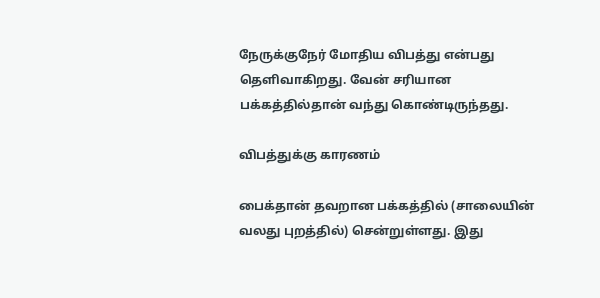நேருக்குநேர் மோதிய விபத்து என்பது தெளிவாகிறது. வேன் சரியான பக்கத்தில்தான் வந்து கொண்டிருந்தது.

விபத்துக்கு காரணம்

பைக்தான் தவறான பக்கத்தில் (சாலையின் வலது புறத்தில்) சென்றுள்ளது. இது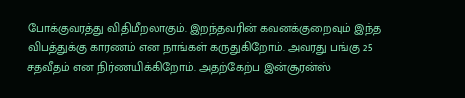போக்குவரத்து விதிமீறலாகும். இறந்தவரின் கவனக்குறைவும் இந்த விபத்துக்கு காரணம் என நாங்கள் கருதுகிறோம். அவரது பங்கு 25 சதவீதம் என நிர்ணயிக்கிறோம். அதற்கேற்ப இன்சூரன்ஸ்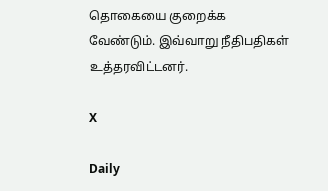தொகையை குறைக்க வேண்டும். இவ்வாறு நீதிபதிகள் உத்தரவிட்டனர்.

X

Daily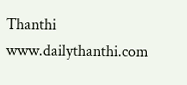Thanthi
www.dailythanthi.com